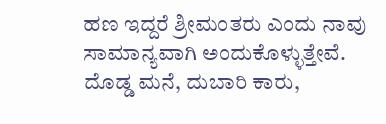ಹಣ ಇದ್ದರೆ ಶ್ರೀಮಂತರು ಎಂದು ನಾವು ಸಾಮಾನ್ಯವಾಗಿ ಅಂದುಕೊಳ್ಳುತ್ತೇವೆ. ದೊಡ್ಡ ಮನೆ, ದುಬಾರಿ ಕಾರು,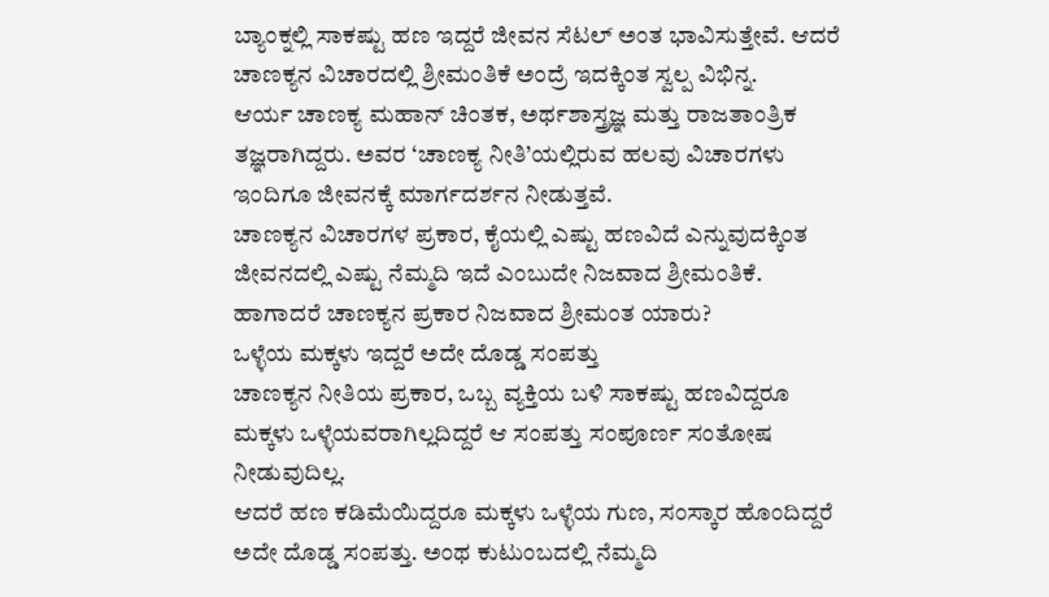ಬ್ಯಾಂಕ್ನಲ್ಲಿ ಸಾಕಷ್ಟು ಹಣ ಇದ್ದರೆ ಜೀವನ ಸೆಟಲ್ ಅಂತ ಭಾವಿಸುತ್ತೇವೆ. ಆದರೆ ಚಾಣಕ್ಯನ ವಿಚಾರದಲ್ಲಿ ಶ್ರೀಮಂತಿಕೆ ಅಂದ್ರೆ ಇದಕ್ಕಿಂತ ಸ್ವಲ್ಪ ವಿಭಿನ್ನ.
ಆರ್ಯ ಚಾಣಕ್ಯ ಮಹಾನ್ ಚಿಂತಕ, ಅರ್ಥಶಾಸ್ತ್ರಜ್ಞ ಮತ್ತು ರಾಜತಾಂತ್ರಿಕ ತಜ್ಞರಾಗಿದ್ದರು. ಅವರ ‘ಚಾಣಕ್ಯ ನೀತಿ’ಯಲ್ಲಿರುವ ಹಲವು ವಿಚಾರಗಳು ಇಂದಿಗೂ ಜೀವನಕ್ಕೆ ಮಾರ್ಗದರ್ಶನ ನೀಡುತ್ತವೆ.
ಚಾಣಕ್ಯನ ವಿಚಾರಗಳ ಪ್ರಕಾರ, ಕೈಯಲ್ಲಿ ಎಷ್ಟು ಹಣವಿದೆ ಎನ್ನುವುದಕ್ಕಿಂತ ಜೀವನದಲ್ಲಿ ಎಷ್ಟು ನೆಮ್ಮದಿ ಇದೆ ಎಂಬುದೇ ನಿಜವಾದ ಶ್ರೀಮಂತಿಕೆ. ಹಾಗಾದರೆ ಚಾಣಕ್ಯನ ಪ್ರಕಾರ ನಿಜವಾದ ಶ್ರೀಮಂತ ಯಾರು?
ಒಳ್ಳೆಯ ಮಕ್ಕಳು ಇದ್ದರೆ ಅದೇ ದೊಡ್ಡ ಸಂಪತ್ತು
ಚಾಣಕ್ಯನ ನೀತಿಯ ಪ್ರಕಾರ, ಒಬ್ಬ ವ್ಯಕ್ತಿಯ ಬಳಿ ಸಾಕಷ್ಟು ಹಣವಿದ್ದರೂ ಮಕ್ಕಳು ಒಳ್ಳೆಯವರಾಗಿಲ್ಲದಿದ್ದರೆ ಆ ಸಂಪತ್ತು ಸಂಪೂರ್ಣ ಸಂತೋಷ ನೀಡುವುದಿಲ್ಲ.
ಆದರೆ ಹಣ ಕಡಿಮೆಯಿದ್ದರೂ ಮಕ್ಕಳು ಒಳ್ಳೆಯ ಗುಣ, ಸಂಸ್ಕಾರ ಹೊಂದಿದ್ದರೆ ಅದೇ ದೊಡ್ಡ ಸಂಪತ್ತು. ಅಂಥ ಕುಟುಂಬದಲ್ಲಿ ನೆಮ್ಮದಿ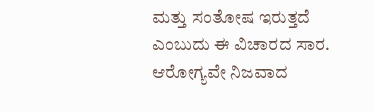ಮತ್ತು ಸಂತೋಷ ಇರುತ್ತದೆ ಎಂಬುದು ಈ ವಿಚಾರದ ಸಾರ.
ಆರೋಗ್ಯವೇ ನಿಜವಾದ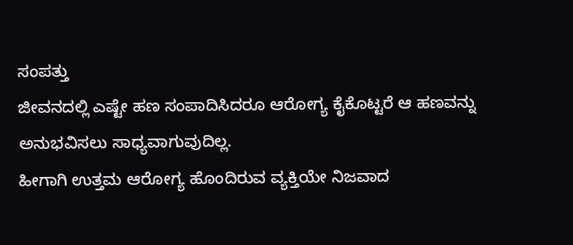ಸಂಪತ್ತು
ಜೀವನದಲ್ಲಿ ಎಷ್ಟೇ ಹಣ ಸಂಪಾದಿಸಿದರೂ ಆರೋಗ್ಯ ಕೈಕೊಟ್ಟರೆ ಆ ಹಣವನ್ನು ಅನುಭವಿಸಲು ಸಾಧ್ಯವಾಗುವುದಿಲ್ಲ.
ಹೀಗಾಗಿ ಉತ್ತಮ ಆರೋಗ್ಯ ಹೊಂದಿರುವ ವ್ಯಕ್ತಿಯೇ ನಿಜವಾದ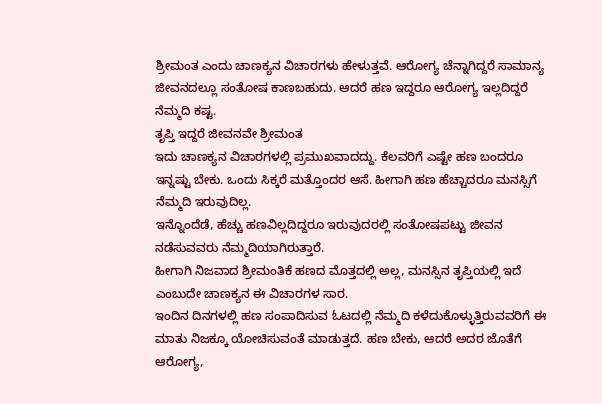ಶ್ರೀಮಂತ ಎಂದು ಚಾಣಕ್ಯನ ವಿಚಾರಗಳು ಹೇಳುತ್ತವೆ. ಆರೋಗ್ಯ ಚೆನ್ನಾಗಿದ್ದರೆ ಸಾಮಾನ್ಯ ಜೀವನದಲ್ಲೂ ಸಂತೋಷ ಕಾಣಬಹುದು. ಆದರೆ ಹಣ ಇದ್ದರೂ ಆರೋಗ್ಯ ಇಲ್ಲದಿದ್ದರೆ ನೆಮ್ಮದಿ ಕಷ್ಟ.
ತೃಪ್ತಿ ಇದ್ದರೆ ಜೀವನವೇ ಶ್ರೀಮಂತ
ಇದು ಚಾಣಕ್ಯನ ವಿಚಾರಗಳಲ್ಲಿ ಪ್ರಮುಖವಾದದ್ದು. ಕೆಲವರಿಗೆ ಎಷ್ಟೇ ಹಣ ಬಂದರೂ ಇನ್ನಷ್ಟು ಬೇಕು. ಒಂದು ಸಿಕ್ಕರೆ ಮತ್ತೊಂದರ ಆಸೆ. ಹೀಗಾಗಿ ಹಣ ಹೆಚ್ಚಾದರೂ ಮನಸ್ಸಿಗೆ ನೆಮ್ಮದಿ ಇರುವುದಿಲ್ಲ.
ಇನ್ನೊಂದೆಡೆ, ಹೆಚ್ಚು ಹಣವಿಲ್ಲದಿದ್ದರೂ ಇರುವುದರಲ್ಲಿ ಸಂತೋಷಪಟ್ಟು ಜೀವನ ನಡೆಸುವವರು ನೆಮ್ಮದಿಯಾಗಿರುತ್ತಾರೆ.
ಹೀಗಾಗಿ ನಿಜವಾದ ಶ್ರೀಮಂತಿಕೆ ಹಣದ ಮೊತ್ತದಲ್ಲಿ ಅಲ್ಲ, ಮನಸ್ಸಿನ ತೃಪ್ತಿಯಲ್ಲಿ ಇದೆ ಎಂಬುದೇ ಚಾಣಕ್ಯನ ಈ ವಿಚಾರಗಳ ಸಾರ.
ಇಂದಿನ ದಿನಗಳಲ್ಲಿ ಹಣ ಸಂಪಾದಿಸುವ ಓಟದಲ್ಲಿ ನೆಮ್ಮದಿ ಕಳೆದುಕೊಳ್ಳುತ್ತಿರುವವರಿಗೆ ಈ ಮಾತು ನಿಜಕ್ಕೂ ಯೋಚಿಸುವಂತೆ ಮಾಡುತ್ತದೆ. ಹಣ ಬೇಕು, ಆದರೆ ಅದರ ಜೊತೆಗೆ ಆರೋಗ್ಯ,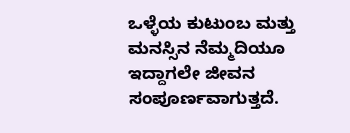ಒಳ್ಳೆಯ ಕುಟುಂಬ ಮತ್ತು ಮನಸ್ಸಿನ ನೆಮ್ಮದಿಯೂ ಇದ್ದಾಗಲೇ ಜೀವನ ಸಂಪೂರ್ಣವಾಗುತ್ತದೆ.